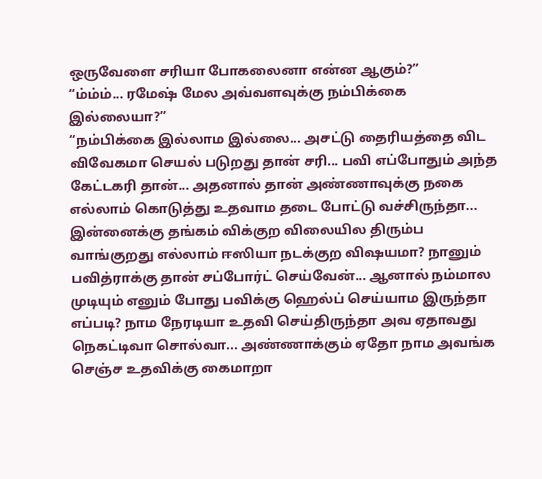ஒருவேளை சரியா போகலைனா என்ன ஆகும்?”
“ம்ம்ம்... ரமேஷ் மேல அவ்வளவுக்கு நம்பிக்கை இல்லையா?”
“நம்பிக்கை இல்லாம இல்லை... அசட்டு தைரியத்தை விட விவேகமா செயல் படுறது தான் சரி... பவி எப்போதும் அந்த கேட்டகரி தான்... அதனால் தான் அண்ணாவுக்கு நகை எல்லாம் கொடுத்து உதவாம தடை போட்டு வச்சிருந்தா... இன்னைக்கு தங்கம் விக்குற விலையில திரும்ப வாங்குறது எல்லாம் ஈஸியா நடக்குற விஷயமா? நானும் பவித்ராக்கு தான் சப்போர்ட் செய்வேன்... ஆனால் நம்மால முடியும் எனும் போது பவிக்கு ஹெல்ப் செய்யாம இருந்தா எப்படி? நாம நேரடியா உதவி செய்திருந்தா அவ ஏதாவது நெகட்டிவா சொல்வா... அண்ணாக்கும் ஏதோ நாம அவங்க செஞ்ச உதவிக்கு கைமாறா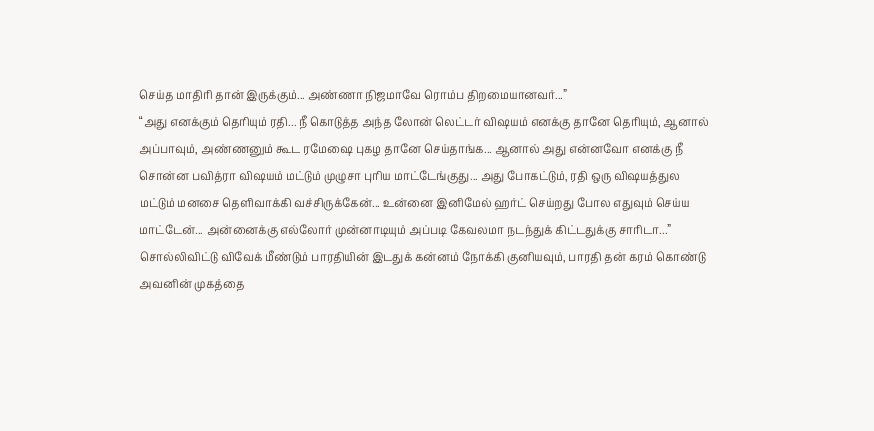செய்த மாதிரி தான் இருக்கும்... அண்ணா நிஜமாவே ரொம்ப திறமையானவர்...”
“அது எனக்கும் தெரியும் ரதி... நீ கொடுத்த அந்த லோன் லெட்டர் விஷயம் எனக்கு தானே தெரியும், ஆனால் அப்பாவும், அண்ணனும் கூட ரமேஷை புகழ தானே செய்தாங்க... ஆனால் அது என்னவோ எனக்கு நீ சொன்ன பவித்ரா விஷயம் மட்டும் முழுசா புரிய மாட்டேங்குது... அது போகட்டும், ரதி ஒரு விஷயத்துல மட்டும் மனசை தெளிவாக்கி வச்சிருக்கேன்... உன்னை இனிமேல் ஹர்ட் செய்றது போல எதுவும் செய்ய மாட்டேன்... அன்னைக்கு எல்லோர் முன்னாடியும் அப்படி கேவலமா நடந்துக் கிட்டதுக்கு சாரிடா...”
சொல்லிவிட்டு விவேக் மீண்டும் பாரதியின் இடதுக் கன்னம் நோக்கி குனியவும், பாரதி தன் கரம் கொண்டு அவனின் முகத்தை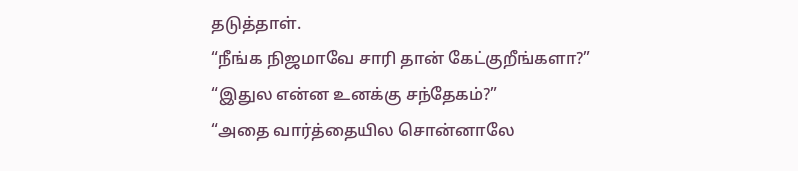தடுத்தாள்.
“நீங்க நிஜமாவே சாரி தான் கேட்குறீங்களா?”
“இதுல என்ன உனக்கு சந்தேகம்?”
“அதை வார்த்தையில சொன்னாலே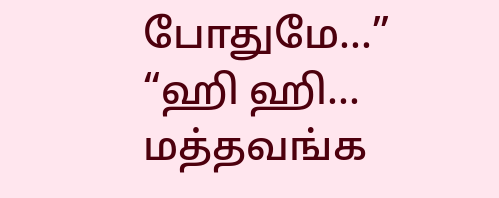போதுமே...”
“ஹி ஹி... மத்தவங்க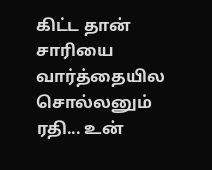கிட்ட தான் சாரியை வார்த்தையில சொல்லனும் ரதி... உன்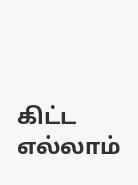கிட்ட எல்லாம்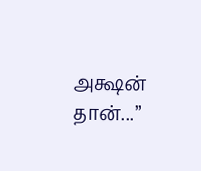அக்ஷன் தான்...”